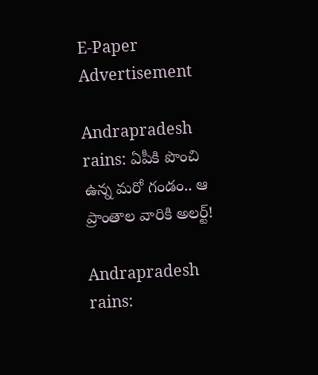E-Paper
Advertisement

Andrapradesh rains: ఏపీకి పొంచి ఉన్న‌ మ‌రో గండం.. ఆ ప్రాంతాల వారికి అల‌ర్ట్!

Andrapradesh rains: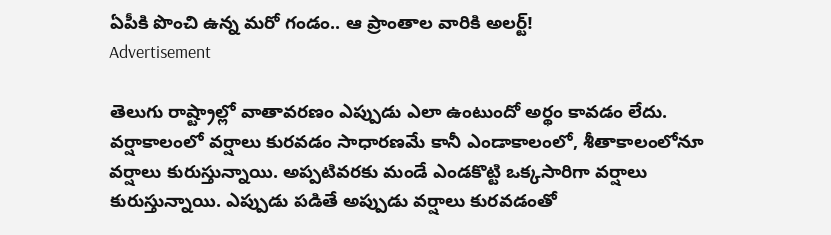ఏపీకి పొంచి ఉన్న‌ మ‌రో గండం.. ఆ ప్రాంతాల వారికి అల‌ర్ట్!
Advertisement

తెలుగు రాష్ట్రాల్లో వాతావరణం ఎప్పుడు ఎలా ఉంటుందో అర్థం కావడం లేదు. వర్షాకాలంలో వర్షాలు కురవడం సాధారణమే కానీ ఎండాకాలంలో, శీతాకాలంలోనూ వర్షాలు కురుస్తున్నాయి. అప్పటివరకు మండే ఎండకొట్టి ఒక్కసారిగా వర్షాలు కురుస్తున్నాయి. ఎప్పుడు పడితే అప్పుడు వర్షాలు కురవడంతో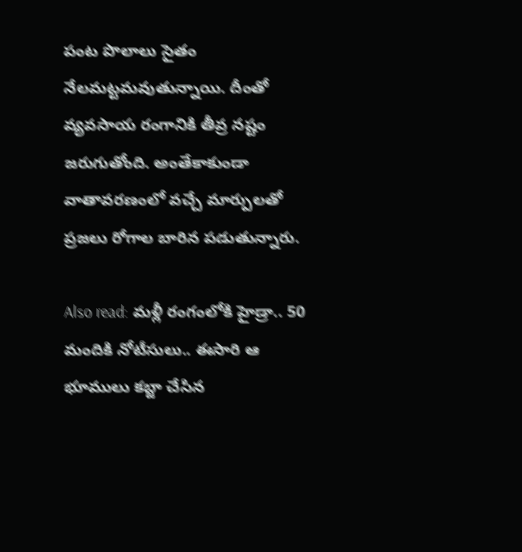పంట పొలాలు సైతం నేల‌మట్టమవుతున్నాయి. దీంతో వ్యవసాయ రంగానికి తీవ్ర నష్టం జరుగుతోంది. అంతేకాకుండా వాతావరణంలో వచ్చే మార్పులతో ప్రజలు రోగాల బారిన పడుతున్నారు.

Also read: మ‌ళ్లీ రంగంలోకి హైడ్రా.. 50 మందికి నోటీసులు.. ఈసారి ఆ భూములు క‌బ్జా చేసిన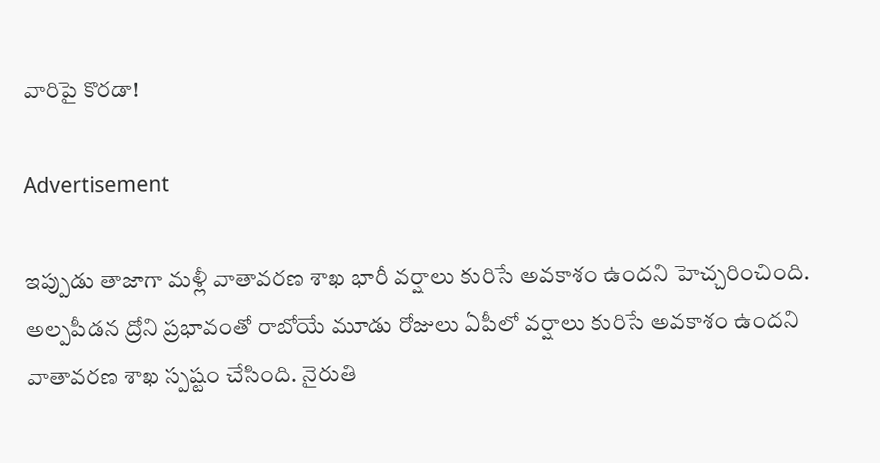వారిపై కొర‌డా!

Advertisement

ఇప్పుడు తాజాగా మళ్లీ వాతావరణ శాఖ భారీ వర్షాలు కురిసే అవకాశం ఉందని హెచ్చరించింది. అల్పపీడన ద్రోని ప్రభావంతో రాబోయే మూడు రోజులు ఏపీలో వర్షాలు కురిసే అవకాశం ఉందని వాతావరణ శాఖ స్పష్టం చేసింది. నైరుతి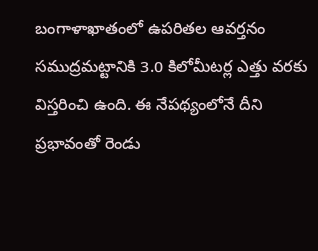బంగాళాఖాతంలో ఉపరితల ఆవర్తనం సముద్రమట్టానికి 3.0 కిలోమీటర్ల ఎత్తు వరకు విస్తరించి ఉంది. ఈ నేపథ్యంలోనే దీని ప్రభావంతో రెండు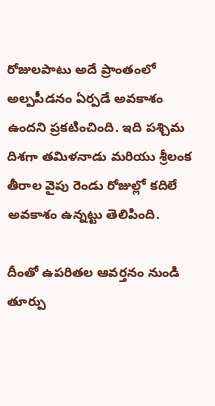రోజులపాటు అదే ప్రాంతంలో అల్పపీడనం ఏర్ప‌డే అవకాశం ఉందని ప్రకటించింది. ఇది పశ్చిమ దిశగా తమిళనాడు మ‌రియు శ్రీలంక తీరాల వైపు రెండు రోజుల్లో కదిలే అవకాశం ఉన్నట్టు తెలిపింది.

దీంతో ఉపరితల ఆవర్తనం నుండి తూర్పు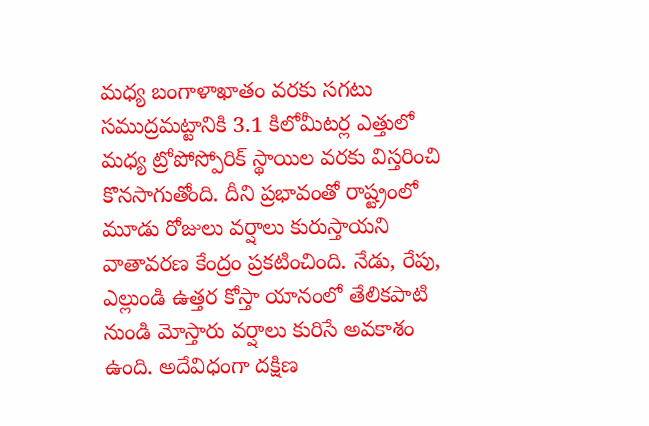మధ్య బంగాళాఖాతం వరకు సగటు సముద్రమట్టానికి 3.1 కిలోమీటర్ల ఎత్తులో మధ్య ట్రోపోస్పోరిక్ స్థాయిల వరకు విస్తరించి కొనసాగుతోంది. దీని ప్రభావంతో రాష్ట్రంలో మూడు రోజులు వర్షాలు కురుస్తాయ‌ని వాతావ‌ర‌ణ కేంద్రం ప్రకటించింది. నేడు, రేపు, ఎల్లుండి ఉత్తర కోస్తా యానంలో తేలికపాటి నుండి మోస్తారు వర్షాలు కురిసే అవకాశం ఉంది. అదేవిధంగా దక్షిణ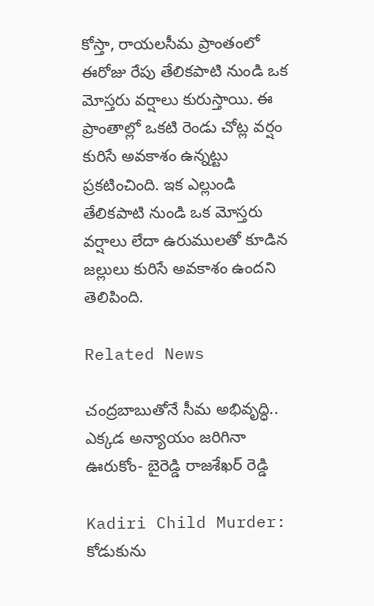కోస్తా, రాయలసీమ ప్రాంతంలో ఈరోజు రేపు తేలికపాటి నుండి ఒక మోస్తరు వర్షాలు కురుస్తాయి. ఈ ప్రాంతాల్లో ఒకటి రెండు చోట్ల వ‌ర్షం కురిసే అవకాశం ఉన్నట్టు ప్రకటించింది. ఇక ఎల్లుండి తేలిక‌పాటి నుండి ఒక మోస్తరు వర్షాలు లేదా ఉరుములతో కూడిన జల్లులు కురిసే అవకాశం ఉందని తెలిపింది.

Related News

చంద్రబాబుతోనే సీమ అభివృద్ధి.. ఎక్కడ అన్యాయం జరిగినా ఊరుకోం- బైరెడ్డి రాజశేఖర్ రెడ్డి

Kadiri Child Murder: కోడుకును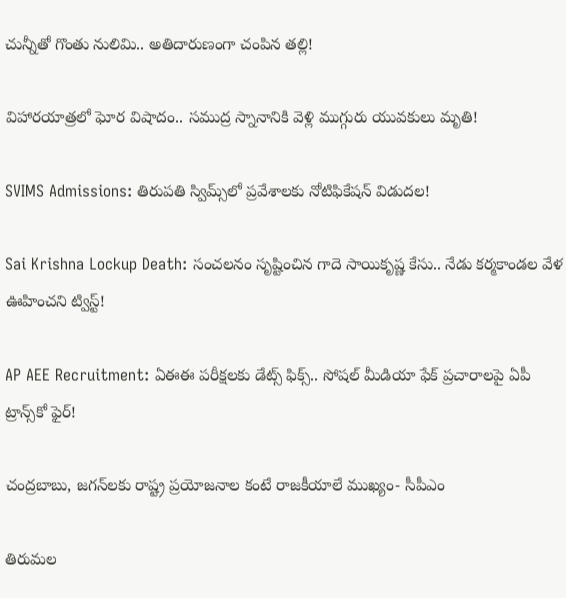చున్నీతో గొంతు నులిమి.. అతిదారుణంగా చంపిన తల్లి!

విహారయాత్రలో ఘోర విషాదం.. సముద్ర స్నానానికి వెళ్లి ముగ్గురు యువకులు మృతి!

SVIMS Admissions: తిరుపతి స్విమ్స్‌లో ప్రవేశాలకు నోటిఫికేషన్ విడుదల!

Sai Krishna Lockup Death: సంచలనం సృష్టించిన గాదె సాయికృష్ణ కేసు.. నేడు కర్మకాండల వేళ ఊహించని ట్విస్ట్!

AP AEE Recruitment: ఏఈఈ పరీక్షలకు డేట్స్ ఫిక్స్.. సోషల్ మీడియా ఫేక్ ప్రచారాలపై ఏపీ ట్రాన్స్‌కో ఫైర్!

చంద్రబాబు, జగన్‌లకు రాష్ట్ర ప్రయోజనాల కంటే రాజకీయాలే ముఖ్యం- సీపీఎం

తిరుమల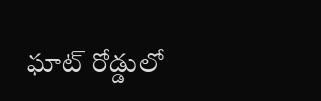ఘాట్ రోడ్డులో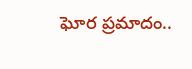ఘోర ప్రమాదం..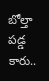బోల్తా పడ్డ కారు..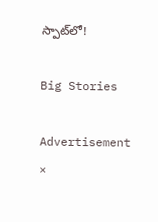స్పాట్‌లో!

Big Stories

Advertisement
×